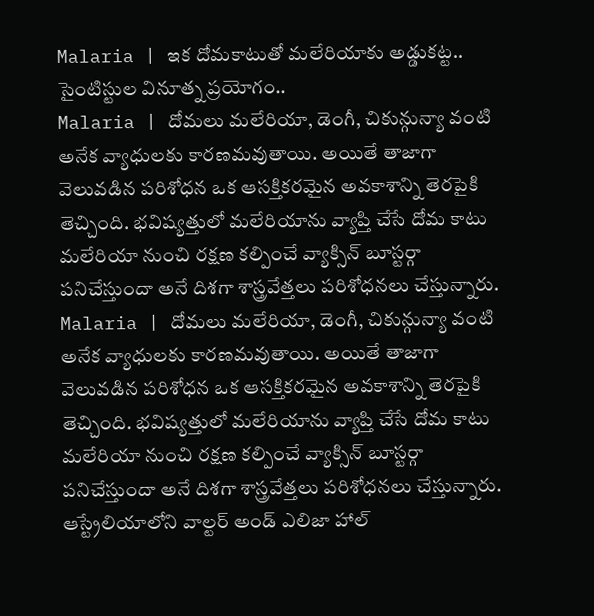Malaria | ఇక దోమకాటుతో మలేరియాకు అడ్డుకట్ట.. సైంటిస్టుల వినూత్న ప్రయోగం..
Malaria | దోమలు మలేరియా, డెంగీ, చికున్గున్యా వంటి అనేక వ్యాధులకు కారణమవుతాయి. అయితే తాజాగా వెలువడిన పరిశోధన ఒక ఆసక్తికరమైన అవకాశాన్ని తెరపైకి తెచ్చింది. భవిష్యత్తులో మలేరియాను వ్యాప్తి చేసే దోమ కాటు మలేరియా నుంచి రక్షణ కల్పించే వ్యాక్సిన్ బూస్టర్గా పనిచేస్తుందా అనే దిశగా శాస్త్రవేత్తలు పరిశోధనలు చేస్తున్నారు.
Malaria | దోమలు మలేరియా, డెంగీ, చికున్గున్యా వంటి అనేక వ్యాధులకు కారణమవుతాయి. అయితే తాజాగా వెలువడిన పరిశోధన ఒక ఆసక్తికరమైన అవకాశాన్ని తెరపైకి తెచ్చింది. భవిష్యత్తులో మలేరియాను వ్యాప్తి చేసే దోమ కాటు మలేరియా నుంచి రక్షణ కల్పించే వ్యాక్సిన్ బూస్టర్గా పనిచేస్తుందా అనే దిశగా శాస్త్రవేత్తలు పరిశోధనలు చేస్తున్నారు. ఆస్ట్రేలియాలోని వాల్టర్ అండ్ ఎలిజా హాల్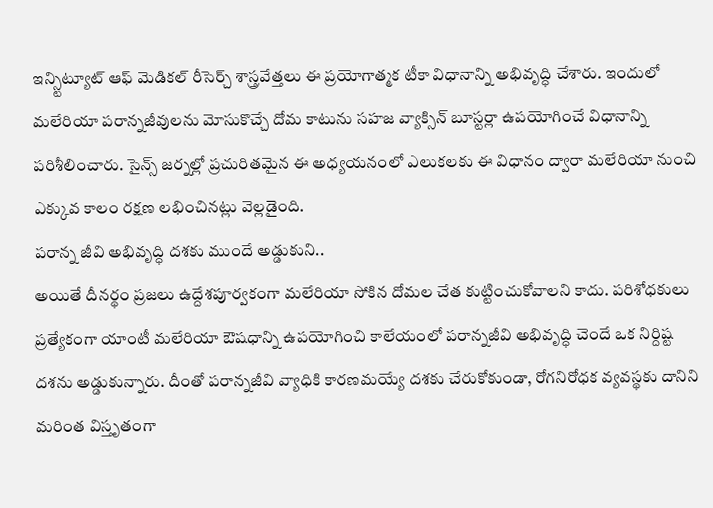ఇన్స్టిట్యూట్ ఆఫ్ మెడికల్ రీసెర్చ్ శాస్త్రవేత్తలు ఈ ప్రయోగాత్మక టీకా విధానాన్ని అభివృద్ధి చేశారు. ఇందులో మలేరియా పరాన్నజీవులను మోసుకొచ్చే దోమ కాటును సహజ వ్యాక్సిన్ బూస్టర్లా ఉపయోగించే విధానాన్ని పరిశీలించారు. సైన్స్ జర్నల్లో ప్రచురితమైన ఈ అధ్యయనంలో ఎలుకలకు ఈ విధానం ద్వారా మలేరియా నుంచి ఎక్కువ కాలం రక్షణ లభించినట్లు వెల్లడైంది.
పరాన్న జీవి అభివృద్ధి దశకు ముందే అడ్డుకుని..
అయితే దీనర్థం ప్రజలు ఉద్దేశపూర్వకంగా మలేరియా సోకిన దోమల చేత కుట్టించుకోవాలని కాదు. పరిశోధకులు ప్రత్యేకంగా యాంటీ మలేరియా ఔషధాన్ని ఉపయోగించి కాలేయంలో పరాన్నజీవి అభివృద్ధి చెందే ఒక నిర్దిష్ట దశను అడ్డుకున్నారు. దీంతో పరాన్నజీవి వ్యాధికి కారణమయ్యే దశకు చేరుకోకుండా, రోగనిరోధక వ్యవస్థకు దానిని మరింత విస్తృతంగా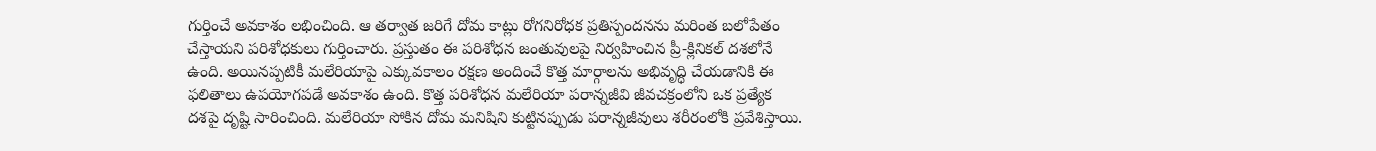గుర్తించే అవకాశం లభించింది. ఆ తర్వాత జరిగే దోమ కాట్లు రోగనిరోధక ప్రతిస్పందనను మరింత బలోపేతం చేస్తాయని పరిశోధకులు గుర్తించారు. ప్రస్తుతం ఈ పరిశోధన జంతువులపై నిర్వహించిన ప్రీ-క్లినికల్ దశలోనే ఉంది. అయినప్పటికీ మలేరియాపై ఎక్కువకాలం రక్షణ అందించే కొత్త మార్గాలను అభివృద్ధి చేయడానికి ఈ ఫలితాలు ఉపయోగపడే అవకాశం ఉంది. కొత్త పరిశోధన మలేరియా పరాన్నజీవి జీవచక్రంలోని ఒక ప్రత్యేక దశపై దృష్టి సారించింది. మలేరియా సోకిన దోమ మనిషిని కుట్టినప్పుడు పరాన్నజీవులు శరీరంలోకి ప్రవేశిస్తాయి.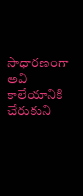సాధారణంగా అవి కాలేయానికి చేరుకుని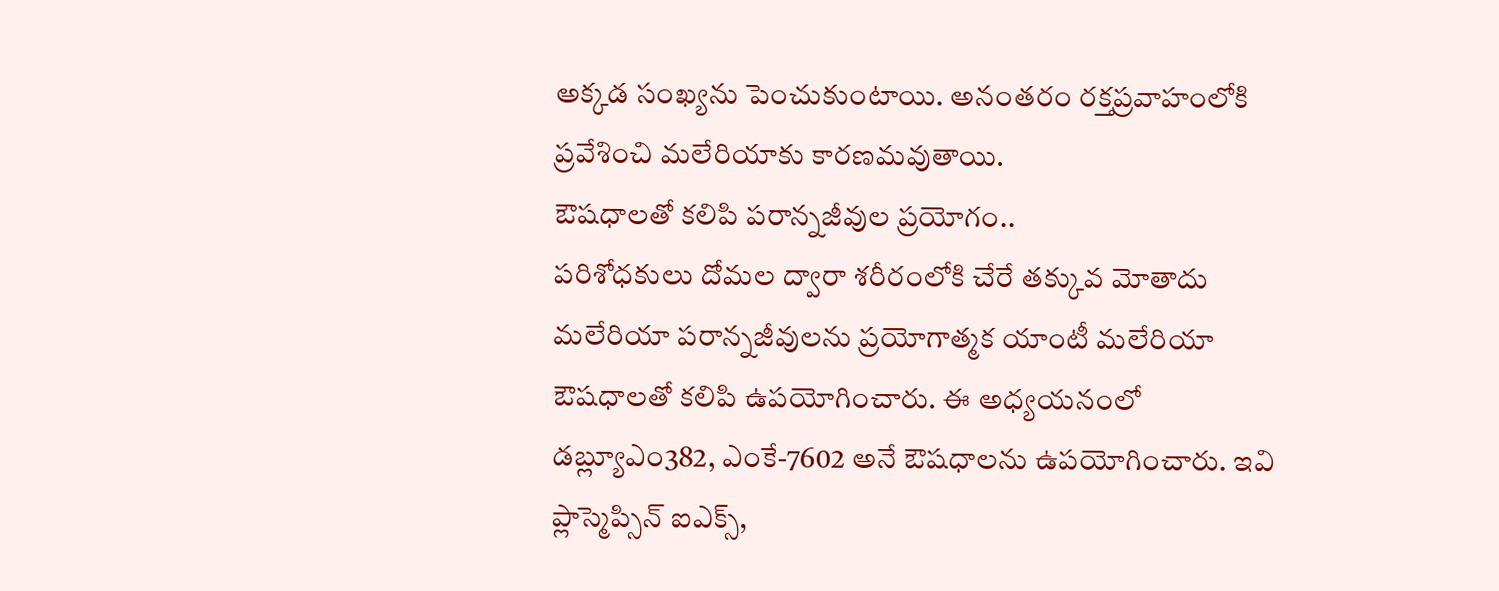అక్కడ సంఖ్యను పెంచుకుంటాయి. అనంతరం రక్తప్రవాహంలోకి ప్రవేశించి మలేరియాకు కారణమవుతాయి.
ఔషధాలతో కలిపి పరాన్నజీవుల ప్రయోగం..
పరిశోధకులు దోమల ద్వారా శరీరంలోకి చేరే తక్కువ మోతాదు మలేరియా పరాన్నజీవులను ప్రయోగాత్మక యాంటీ మలేరియా ఔషధాలతో కలిపి ఉపయోగించారు. ఈ అధ్యయనంలో డబ్ల్యూఎం382, ఎంకే-7602 అనే ఔషధాలను ఉపయోగించారు. ఇవి ప్లాస్మెప్సిన్ ఐఎక్స్,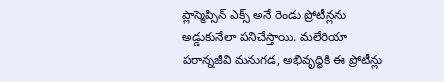ప్లాస్మెప్సిన్ ఎక్స్ అనే రెండు ప్రోటీన్లను అడ్డుకునేలా పనిచేస్తాయి. మలేరియా పరాన్నజీవి మనుగడ, అభివృద్ధికి ఈ ప్రోటీన్లు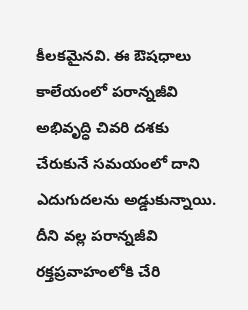కీలకమైనవి. ఈ ఔషధాలు కాలేయంలో పరాన్నజీవి అభివృద్ధి చివరి దశకు చేరుకునే సమయంలో దాని ఎదుగుదలను అడ్డుకున్నాయి. దీని వల్ల పరాన్నజీవి రక్తప్రవాహంలోకి చేరి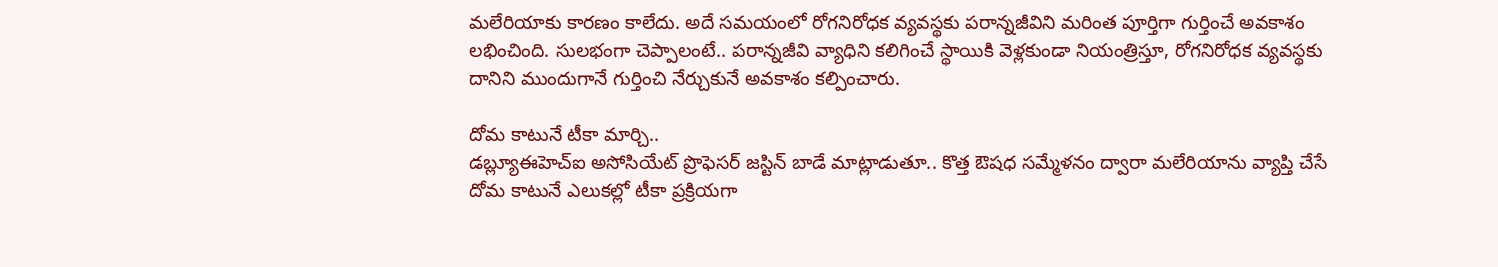మలేరియాకు కారణం కాలేదు. అదే సమయంలో రోగనిరోధక వ్యవస్థకు పరాన్నజీవిని మరింత పూర్తిగా గుర్తించే అవకాశం లభించింది. సులభంగా చెప్పాలంటే.. పరాన్నజీవి వ్యాధిని కలిగించే స్థాయికి వెళ్లకుండా నియంత్రిస్తూ, రోగనిరోధక వ్యవస్థకు దానిని ముందుగానే గుర్తించి నేర్చుకునే అవకాశం కల్పించారు.

దోమ కాటునే టీకా మార్చి..
డబ్ల్యూఈహెచ్ఐ అసోసియేట్ ప్రొఫెసర్ జస్టిన్ బాడే మాట్లాడుతూ.. కొత్త ఔషధ సమ్మేళనం ద్వారా మలేరియాను వ్యాప్తి చేసే దోమ కాటునే ఎలుకల్లో టీకా ప్రక్రియగా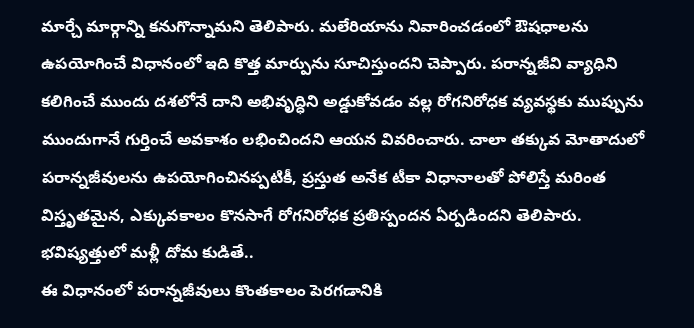మార్చే మార్గాన్ని కనుగొన్నామని తెలిపారు. మలేరియాను నివారించడంలో ఔషధాలను ఉపయోగించే విధానంలో ఇది కొత్త మార్పును సూచిస్తుందని చెప్పారు. పరాన్నజీవి వ్యాధిని కలిగించే ముందు దశలోనే దాని అభివృద్ధిని అడ్డుకోవడం వల్ల రోగనిరోధక వ్యవస్థకు ముప్పును ముందుగానే గుర్తించే అవకాశం లభించిందని ఆయన వివరించారు. చాలా తక్కువ మోతాదులో పరాన్నజీవులను ఉపయోగించినప్పటికీ, ప్రస్తుత అనేక టీకా విధానాలతో పోలిస్తే మరింత విస్తృతమైన, ఎక్కువకాలం కొనసాగే రోగనిరోధక ప్రతిస్పందన ఏర్పడిందని తెలిపారు.
భవిష్యత్తులో మళ్లీ దోమ కుడితే..
ఈ విధానంలో పరాన్నజీవులు కొంతకాలం పెరగడానికి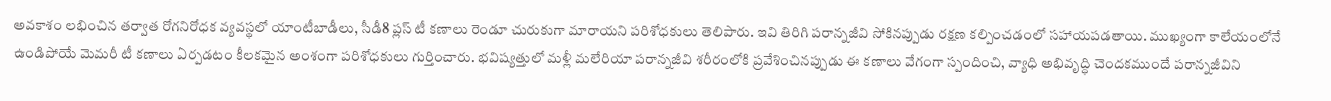అవకాశం లభించిన తర్వాత రోగనిరోధక వ్యవస్థలో యాంటీబాడీలు, సీడీ8 ప్లస్ టీ కణాలు రెండూ చురుకుగా మారాయని పరిశోధకులు తెలిపారు. ఇవి తిరిగి పరాన్నజీవి సోకినప్పుడు రక్షణ కల్పించడంలో సహాయపడతాయి. ముఖ్యంగా కాలేయంలోనే ఉండిపోయే మెమరీ టీ కణాలు ఏర్పడటం కీలకమైన అంశంగా పరిశోధకులు గుర్తించారు. భవిష్యత్తులో మళ్లీ మలేరియా పరాన్నజీవి శరీరంలోకి ప్రవేశించినప్పుడు ఈ కణాలు వేగంగా స్పందించి, వ్యాధి అభివృద్ధి చెందకముందే పరాన్నజీవిని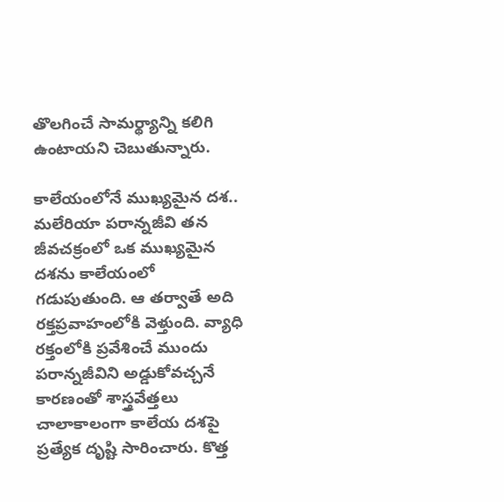తొలగించే సామర్థ్యాన్ని కలిగి ఉంటాయని చెబుతున్నారు.

కాలేయంలోనే ముఖ్యమైన దశ..
మలేరియా పరాన్నజీవి తన జీవచక్రంలో ఒక ముఖ్యమైన దశను కాలేయంలో గడుపుతుంది. ఆ తర్వాతే అది రక్తప్రవాహంలోకి వెళ్తుంది. వ్యాధి రక్తంలోకి ప్రవేశించే ముందు పరాన్నజీవిని అడ్డుకోవచ్చనే కారణంతో శాస్త్రవేత్తలు చాలాకాలంగా కాలేయ దశపై ప్రత్యేక దృష్టి సారించారు. కొత్త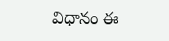విధానం ఈ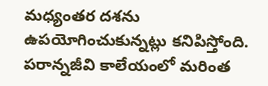మధ్యంతర దశను ఉపయోగించుకున్నట్లు కనిపిస్తోంది. పరాన్నజీవి కాలేయంలో మరింత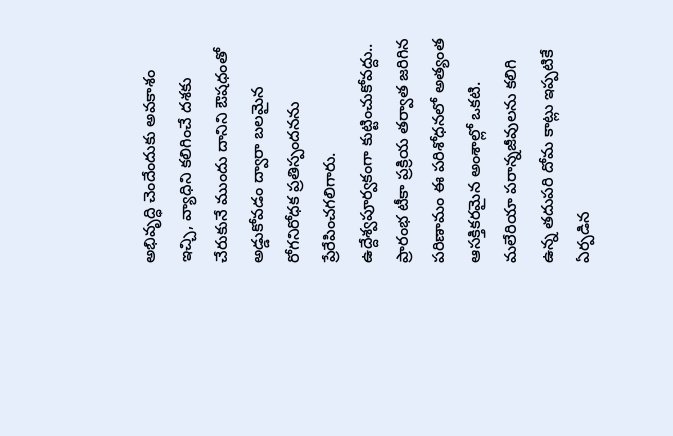అభివృద్ధి చెందేందుకు అవకాశం ఇచ్చి, వ్యాధిని కలిగించే దశకు చేరుకునే ముందు దానిని ఔషధంతో అడ్డుకోవడం ద్వారా బలమైన రోగనిరోధక ప్రతిస్పందనను ప్రేరేపించగలిగారు.
ఉద్దేశ్వపూర్వకంగా కుట్టించుకోవద్దు..
ప్రారంభ టీకా ప్రక్రియ తర్వాత జరిగిన పరిణామం ఈ పరిశోధనలో అత్యంత ఆసక్తికరమైన అంశాల్లో ఒకటి. మలేరియా పరాన్నజీవులను కలిగి ఉన్న తదుపరి దోమ కాట్లు ఇప్పటికే ఏర్పడిన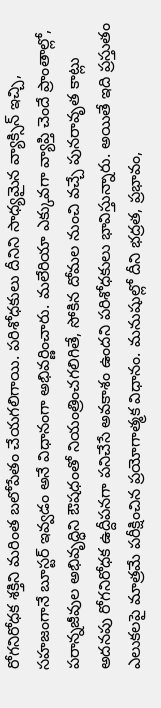రోగనిరోధక శక్తిని మరింత బలోపేతం చేయగలిగాయి. పరిశోధకులు దీనిని సాధ్యమైన వ్యాక్సిన్ ఇచ్చి, సహజంగానే బూస్టర్ ఇవ్వడం అనే విధానంగా అభివర్ణించారు. మలేరియా ఎక్కువగా వ్యాప్తి చెందే ప్రాంతాల్లో, పరాన్నజీవుల అభివృద్ధిని ఔషధంతో నియంత్రించగలిగితే, సోకిన దోమల నుంచి వచ్చే పునరావృత కాట్లు అదనపు రోగనిరోధక ఉద్దీపనగా పనిచేసే అవకాశం ఉందని పరిశోధకులు భావిస్తున్నారు. అయితే ఇది ప్రస్తుతం ఎలుకలపై మాత్రమే పరీక్షించిన ప్రయోగాత్మక విధానం. మనుషుల్లో దీని భద్రత, ప్రభావం,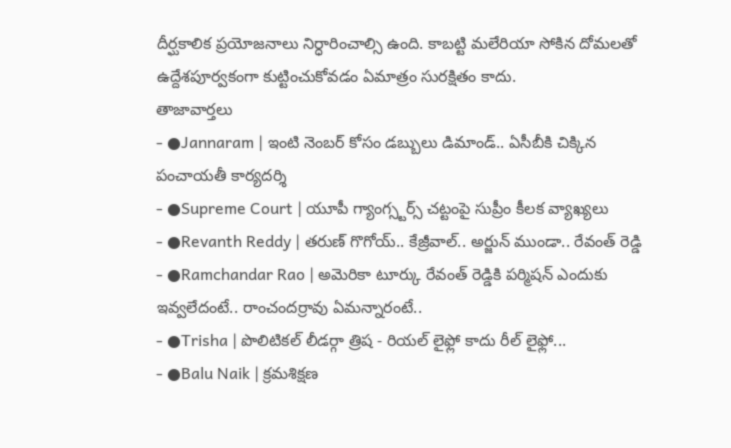దీర్ఘకాలిక ప్రయోజనాలు నిర్ధారించాల్సి ఉంది. కాబట్టి మలేరియా సోకిన దోమలతో ఉద్దేశపూర్వకంగా కుట్టించుకోవడం ఏమాత్రం సురక్షితం కాదు.
తాజావార్తలు
- ●Jannaram | ఇంటి నెంబర్ కోసం డబ్బులు డిమాండ్.. ఏసీబీకి చిక్కిన పంచాయతీ కార్యదర్శి
- ●Supreme Court | యూపీ గ్యాంగ్స్టర్స్ చట్టంపై సుప్రీం కీలక వ్యాఖ్యలు
- ●Revanth Reddy | తరుణ్ గొగోయ్.. కేజ్రీవాల్.. అర్జున్ ముండా.. రేవంత్ రెడ్డి
- ●Ramchandar Rao | అమెరికా టూర్కు రేవంత్ రెడ్డికి పర్మిషన్ ఎందుకు ఇవ్వలేదంటే.. రాంచందర్రావు ఏమన్నారంటే..
- ●Trisha | పొలిటికల్ లీడర్గా త్రిష - రియల్ లైఫ్లో కాదు రీల్ లైఫ్లో...
- ●Balu Naik | క్రమశిక్షణ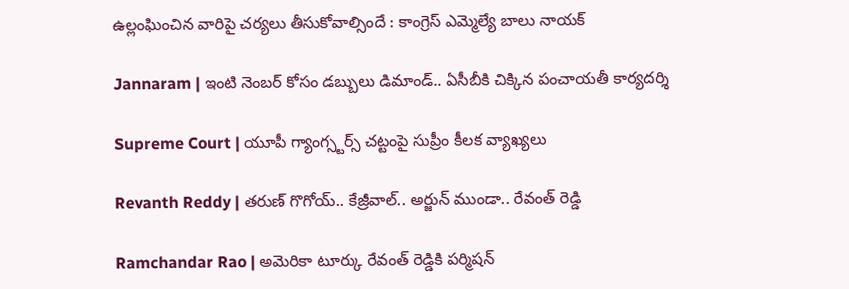ఉల్లంఘించిన వారిపై చర్యలు తీసుకోవాల్సిందే : కాంగ్రెస్ ఎమ్మెల్యే బాలు నాయక్

Jannaram | ఇంటి నెంబర్ కోసం డబ్బులు డిమాండ్.. ఏసీబీకి చిక్కిన పంచాయతీ కార్యదర్శి

Supreme Court | యూపీ గ్యాంగ్స్టర్స్ చట్టంపై సుప్రీం కీలక వ్యాఖ్యలు

Revanth Reddy | తరుణ్ గొగోయ్.. కేజ్రీవాల్.. అర్జున్ ముండా.. రేవంత్ రెడ్డి

Ramchandar Rao | అమెరికా టూర్కు రేవంత్ రెడ్డికి పర్మిషన్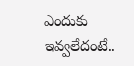ఎందుకు ఇవ్వలేదంటే..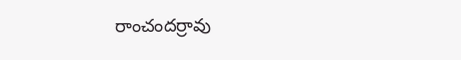రాంచందర్రావు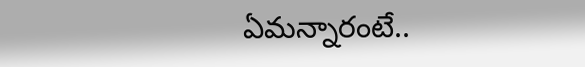ఏమన్నారంటే..